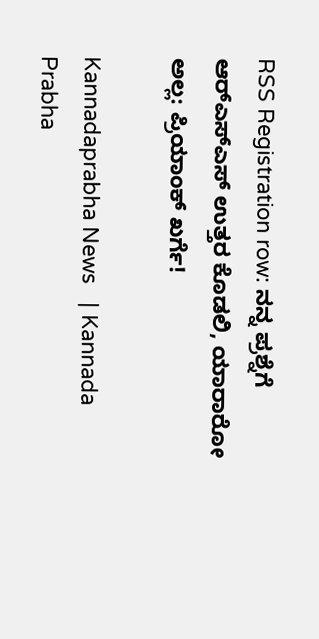RSS Registration row: ನನ್ನ ಪ್ರಶ್ನೆಗೆ ಆರ್‌ಎಸ್‌ಎಸ್‌ ಉತ್ತರ ಕೊಡಲಿ, ಯಾರಾರೋ ಅಲ್ಲ: ಪ್ರಿಯಾಂಕ್‌ ಖರ್ಗೆ!

Kannadaprabha News   | Kannada Prabha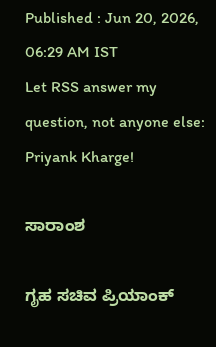Published : Jun 20, 2026, 06:29 AM IST
Let RSS answer my question, not anyone else: Priyank Kharge!

ಸಾರಾಂಶ

ಗೃಹ ಸಚಿವ ಪ್ರಿಯಾಂಕ್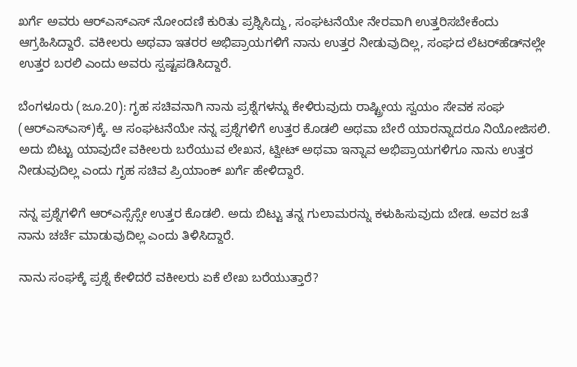ಖರ್ಗೆ ಅವರು ಆರ್‌ಎಸ್‌ಎಸ್‌ ನೋಂದಣಿ ಕುರಿತು ಪ್ರಶ್ನಿಸಿದ್ದು, ಸಂಘಟನೆಯೇ ನೇರವಾಗಿ ಉತ್ತರಿಸಬೇಕೆಂದು ಆಗ್ರಹಿಸಿದ್ದಾರೆ. ವಕೀಲರು ಅಥವಾ ಇತರರ ಅಭಿಪ್ರಾಯಗಳಿಗೆ ನಾನು ಉತ್ತರ ನೀಡುವುದಿಲ್ಲ, ಸಂಘದ ಲೆಟರ್‌ಹೆಡ್‌ನಲ್ಲೇ ಉತ್ತರ ಬರಲಿ ಎಂದು ಅವರು ಸ್ಪಷ್ಟಪಡಿಸಿದ್ದಾರೆ.

ಬೆಂಗಳೂರು (ಜೂ.20): ಗೃಹ ಸಚಿವನಾಗಿ ನಾನು ಪ್ರಶ್ನೆಗಳನ್ನು ಕೇಳಿರುವುದು ರಾಷ್ಟ್ರೀಯ ಸ್ವಯಂ ಸೇವಕ ಸಂಘ (ಆರ್‌ಎಸ್‌ಎಸ್‌)ಕ್ಕೆ. ಆ ಸಂಘಟನೆಯೇ ನನ್ನ ಪ್ರಶ್ನೆಗಳಿಗೆ ಉತ್ತರ ಕೊಡಲಿ ಅಥವಾ ಬೇರೆ ಯಾರನ್ನಾದರೂ ನಿಯೋಜಿಸಲಿ. ಅದು ಬಿಟ್ಟು ಯಾವುದೇ ವಕೀಲರು ಬರೆಯುವ ಲೇಖನ, ಟ್ವೀಟ್‌ ಅಥವಾ ಇನ್ನಾವ ಅಭಿಪ್ರಾಯಗಳಿಗೂ ನಾನು ಉತ್ತರ ನೀಡುವುದಿಲ್ಲ ಎಂದು ಗೃಹ ಸಚಿವ ಪ್ರಿಯಾಂಕ್‌ ಖರ್ಗೆ ಹೇಳಿದ್ದಾರೆ.

ನನ್ನ ಪ್ರಶ್ನೆಗಳಿಗೆ ಆರ್‌ಎಸ್ಸೆಸ್ಸೇ ಉತ್ತರ ಕೊಡಲಿ. ಅದು ಬಿಟ್ಟು ತನ್ನ ಗುಲಾಮರನ್ನು ಕಳುಹಿಸುವುದು ಬೇಡ. ಅವರ ಜತೆ ನಾನು ಚರ್ಚೆ ಮಾಡುವುದಿಲ್ಲ ಎಂದು ತಿಳಿಸಿದ್ದಾರೆ.

ನಾನು ಸಂಘಕ್ಕೆ ಪ್ರಶ್ನೆ ಕೇಳಿದರೆ ವಕೀಲರು ಏಕೆ ಲೇಖ ಬರೆಯುತ್ತಾರೆ?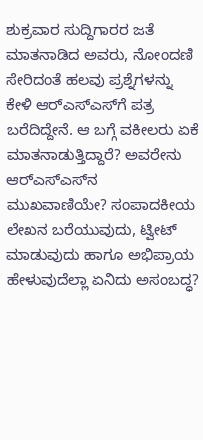ಶುಕ್ರವಾರ ಸುದ್ದಿಗಾರರ ಜತೆ ಮಾತನಾಡಿದ ಅವರು, ನೋಂದಣಿ ಸೇರಿದಂತೆ ಹಲವು ಪ್ರಶ್ನೆಗಳನ್ನು ಕೇಳಿ ಆರ್‌ಎಸ್‌ಎಸ್‌ಗೆ ಪತ್ರ ಬರೆದಿದ್ದೇನೆ. ಆ ಬಗ್ಗೆ ವಕೀಲರು ಏಕೆ ಮಾತನಾಡುತ್ತಿದ್ದಾರೆ? ಅವರೇನು ಆರ್‌ಎಸ್‌ಎಸ್‌ನ ಮುಖವಾಣಿಯೇ? ಸಂಪಾದಕೀಯ ಲೇಖನ ಬರೆಯುವುದು, ಟ್ವೀಟ್‌ ಮಾಡುವುದು ಹಾಗೂ ಅಭಿಪ್ರಾಯ ಹೇಳುವುದೆಲ್ಲಾ ಏನಿದು ಅಸಂಬದ್ಧ?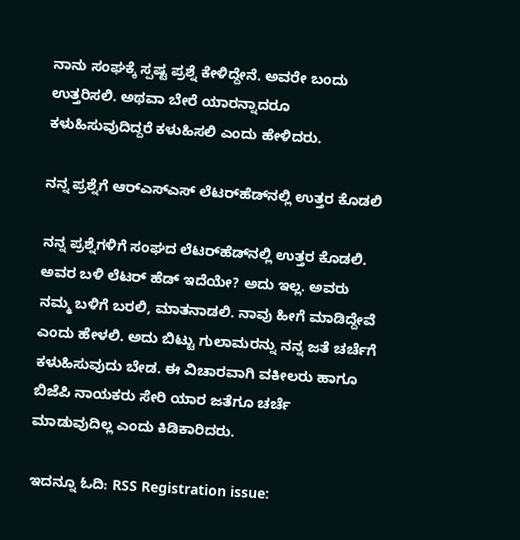ನಾನು ಸಂಘಕ್ಕೆ ಸ್ಪಷ್ಟ ಪ್ರಶ್ನೆ ಕೇಳಿದ್ದೇನೆ. ಅವರೇ ಬಂದು ಉತ್ತರಿಸಲಿ. ಅಥವಾ ಬೇರೆ ಯಾರನ್ನಾದರೂ ಕಳುಹಿಸುವುದಿದ್ದರೆ ಕಳುಹಿಸಲಿ ಎಂದು ಹೇಳಿದರು.

ನನ್ನ ಪ್ರಶ್ನೆಗೆ ಆರ್‌ಎಸ್‌ಎಸ್‌ ಲೆಟರ್‌ಹೆಡ್‌ನಲ್ಲಿ ಉತ್ತರ ಕೊಡಲಿ

ನನ್ನ ಪ್ರಶ್ನೆಗಳಿಗೆ ಸಂಘದ ಲೆಟರ್‌ಹೆಡ್‌ನಲ್ಲಿ ಉತ್ತರ ಕೊಡಲಿ. ಅವರ ಬಳಿ ಲೆಟರ್‌ ಹೆಡ್‌ ಇದೆಯೇ? ಅದು ಇಲ್ಲ. ಅವರು ನಮ್ಮ ಬಳಿಗೆ ಬರಲಿ, ಮಾತನಾಡಲಿ. ನಾವು ಹೀಗೆ ಮಾಡಿದ್ದೇವೆ ಎಂದು ಹೇಳಲಿ. ಅದು ಬಿಟ್ಟು ಗುಲಾಮರನ್ನು ನನ್ನ ಜತೆ ಚರ್ಚೆಗೆ ಕಳುಹಿಸುವುದು ಬೇಡ. ಈ ವಿಚಾರವಾಗಿ ವಕೀಲರು ಹಾಗೂ ಬಿಜೆಪಿ ನಾಯಕರು ಸೇರಿ ಯಾರ ಜತೆಗೂ ಚರ್ಚೆ ಮಾಡುವುದಿಲ್ಲ ಎಂದು ಕಿಡಿಕಾರಿದರು.

ಇದನ್ನೂ ಓದಿ: RSS Registration issue: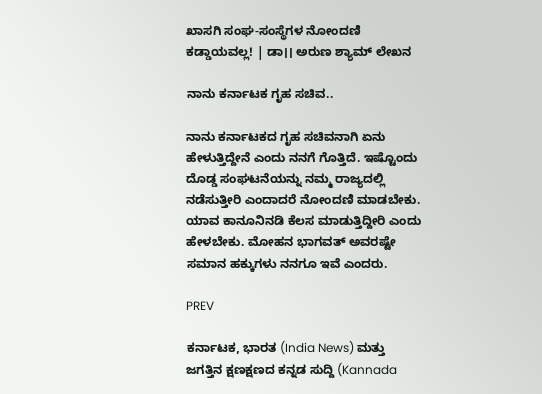ಖಾಸಗಿ ಸಂಘ-ಸಂಸ್ಥೆಗಳ ನೋಂದಣಿ ಕಡ್ಡಾಯವಲ್ಲ! | ಡಾ।। ಅರುಣ ಶ್ಯಾಮ್ ಲೇಖನ

ನಾನು ಕರ್ನಾಟಕ ಗೃಹ ಸಚಿವ..

ನಾನು ಕರ್ನಾಟಕದ ಗೃಹ ಸಚಿವನಾಗಿ ಏನು ಹೇಳುತ್ತಿದ್ದೇನೆ ಎಂದು ನನಗೆ ಗೊತ್ತಿದೆ. ಇಷ್ಟೊಂದು ದೊಡ್ಡ ಸಂಘಟನೆಯನ್ನು ನಮ್ಮ ರಾಜ್ಯದಲ್ಲಿ ನಡೆಸುತ್ತೀರಿ ಎಂದಾದರೆ ನೋಂದಣಿ ಮಾಡಬೇಕು. ಯಾವ ಕಾನೂನಿನಡಿ ಕೆಲಸ ಮಾಡುತ್ತಿದ್ದೀರಿ ಎಂದು ಹೇಳಬೇಕು. ಮೋಹನ ಭಾಗವತ್‌ ಅವರಷ್ಟೇ ಸಮಾನ ಹಕ್ಕುಗಳು ನನಗೂ ಇವೆ ಎಂದರು.

PREV

ಕರ್ನಾಟಕ, ಭಾರತ (India News) ಮತ್ತು ಜಗತ್ತಿನ ಕ್ಷಣಕ್ಷಣದ ಕನ್ನಡ ಸುದ್ದಿ (Kannada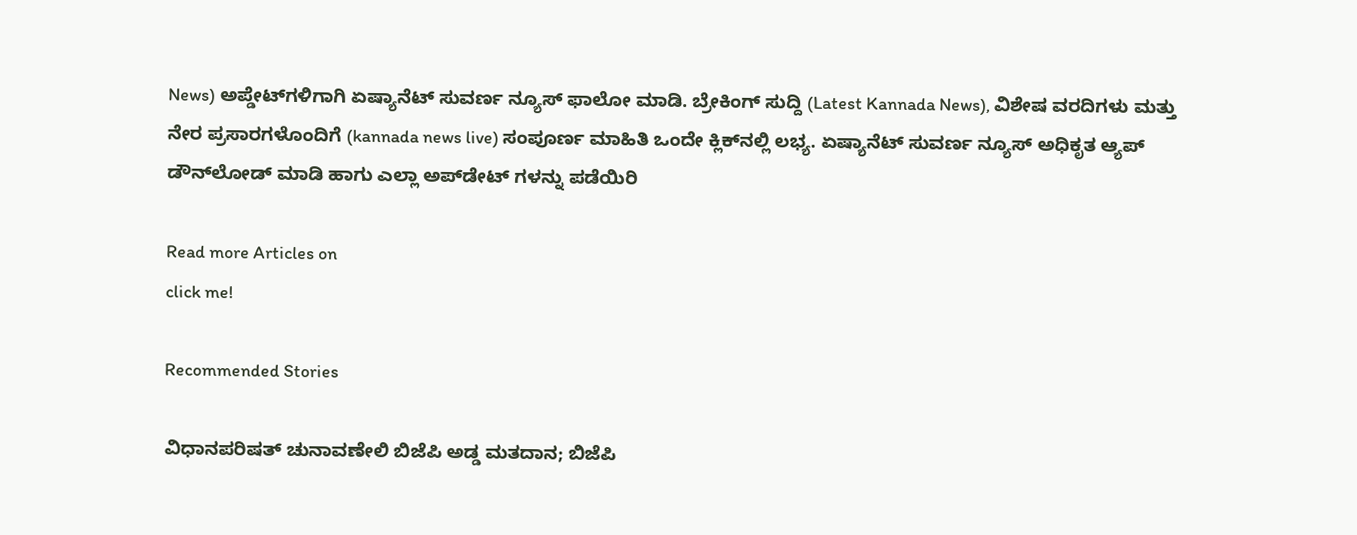News) ಅಪ್ಡೇಟ್‌ಗಳಿಗಾಗಿ ಏಷ್ಯಾನೆಟ್ ಸುವರ್ಣ ನ್ಯೂಸ್‌ ಫಾಲೋ ಮಾಡಿ. ಬ್ರೇಕಿಂಗ್ ಸುದ್ದಿ (Latest Kannada News), ವಿಶೇಷ ವರದಿಗಳು ಮತ್ತು ನೇರ ಪ್ರಸಾರಗಳೊಂದಿಗೆ (kannada news live) ಸಂಪೂರ್ಣ ಮಾಹಿತಿ ಒಂದೇ ಕ್ಲಿಕ್‌ನಲ್ಲಿ ಲಭ್ಯ. ಏಷ್ಯಾನೆಟ್ ಸುವರ್ಣ ನ್ಯೂಸ್ ಅಧಿಕೃತ ಆ್ಯಪ್ ಡೌನ್‌ಲೋಡ್ ಮಾಡಿ ಹಾಗು ಎಲ್ಲಾ ಅಪ್‌ಡೇಟ್ ಗಳನ್ನು ಪಡೆಯಿರಿ

Read more Articles on
click me!

Recommended Stories

ವಿಧಾನಪರಿಷತ್ ಚುನಾವಣೇಲಿ ಬಿಜೆಪಿ ಅಡ್ಡ ಮತದಾನ; ಬಿಜೆಪಿ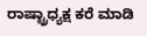ರಾಷ್ಟ್ರಾಧ್ಯಕ್ಷ ಕರೆ ಮಾಡಿ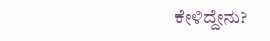ಕೇಳಿದ್ದೇನು?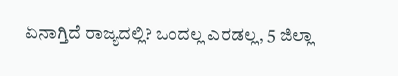ಏನಾಗ್ತಿದೆ ರಾಜ್ಯದಲ್ಲಿ? ಒಂದಲ್ಲ ಎರಡಲ್ಲ, 5 ಜಿಲ್ಲಾ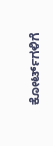ಕೋರ್ಟ್‌ಗಳಿಗೆ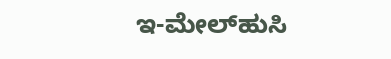ಇ-ಮೇಲ್‌ಹುಸಿ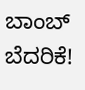ಬಾಂಬ್‌ ಬೆದರಿಕೆ!